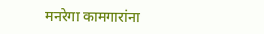मनरेगा कामगारांना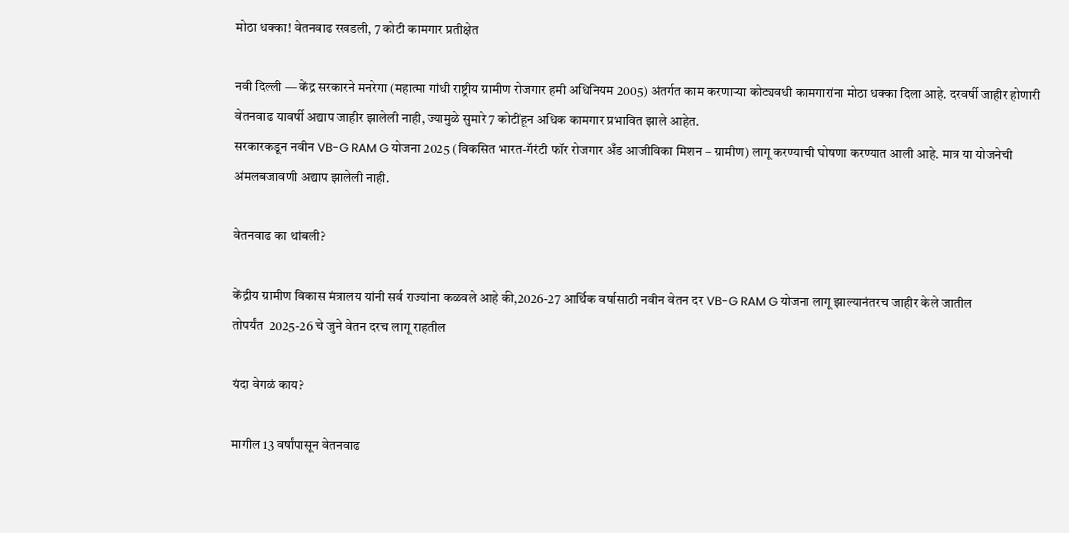मोठा धक्का! वेतनवाढ रखडली, 7 कोटी कामगार प्रतीक्षेत

नवी दिल्ली — केंद्र सरकारने मनरेगा (महात्मा गांधी राष्ट्रीय ग्रामीण रोजगार हमी अधिनियम 2005) अंतर्गत काम करणाऱ्या कोट्यवधी कामगारांना मोठा धक्का दिला आहे. दरवर्षी जाहीर होणारी वेतनवाढ यावर्षी अद्याप जाहीर झालेली नाही, ज्यामुळे सुमारे 7 कोटींहून अधिक कामगार प्रभावित झाले आहेत.
सरकारकडून नवीन VB-G RAM G योजना 2025 (विकसित भारत-गॅरंटी फॉर रोजगार अँड आजीविका मिशन – ग्रामीण) लागू करण्याची घोषणा करण्यात आली आहे. मात्र या योजनेची अंमलबजावणी अद्याप झालेली नाही.

वेतनवाढ का थांबली?

केंद्रीय ग्रामीण विकास मंत्रालय यांनी सर्व राज्यांना कळवले आहे की,2026-27 आर्थिक वर्षासाठी नवीन वेतन दर VB-G RAM G योजना लागू झाल्यानंतरच जाहीर केले जातील
तोपर्यंत  2025-26 चे जुने वेतन दरच लागू राहतील

यंदा वेगळं काय?

मागील 13 वर्षांपासून वेतनवाढ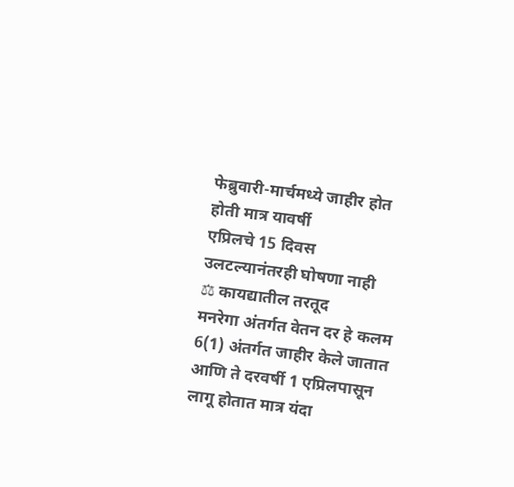फेब्रुवारी-मार्चमध्ये जाहीर होत होती मात्र यावर्षी
एप्रिलचे 15 दिवस उलटल्यानंतरही घोषणा नाही
⚖ कायद्यातील तरतूद
मनरेगा अंतर्गत वेतन दर हे कलम 6(1) अंतर्गत जाहीर केले जातात आणि ते दरवर्षी 1 एप्रिलपासून लागू होतात मात्र यंदा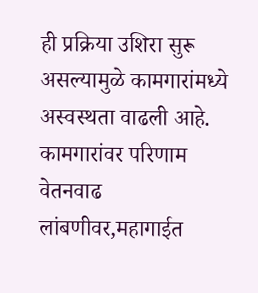ही प्रक्रिया उशिरा सुरू असल्यामुळे कामगारांमध्ये अस्वस्थता वाढली आहे.
कामगारांवर परिणाम
वेतनवाढ लांबणीवर,महागाईत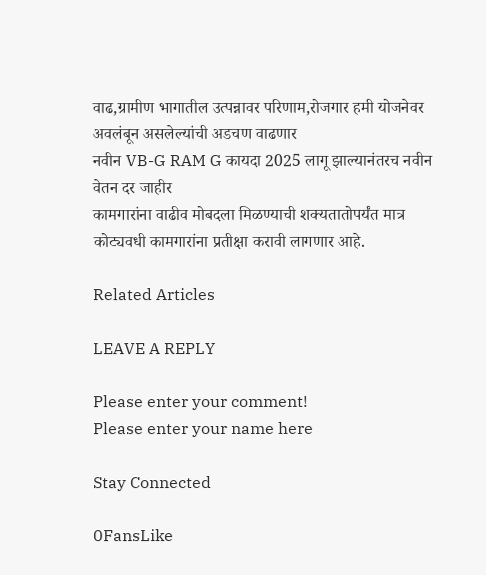वाढ,ग्रामीण भागातील उत्पन्नावर परिणाम,रोजगार हमी योजनेवर अवलंबून असलेल्यांची अडचण वाढणार
नवीन VB-G RAM G कायदा 2025 लागू झाल्यानंतरच नवीन वेतन दर जाहीर
कामगारांना वाढीव मोबदला मिळण्याची शक्यतातोपर्यंत मात्र कोट्यवधी कामगारांना प्रतीक्षा करावी लागणार आहे.

Related Articles

LEAVE A REPLY

Please enter your comment!
Please enter your name here

Stay Connected

0FansLike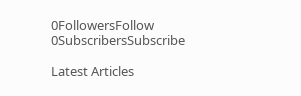0FollowersFollow
0SubscribersSubscribe

Latest Articles